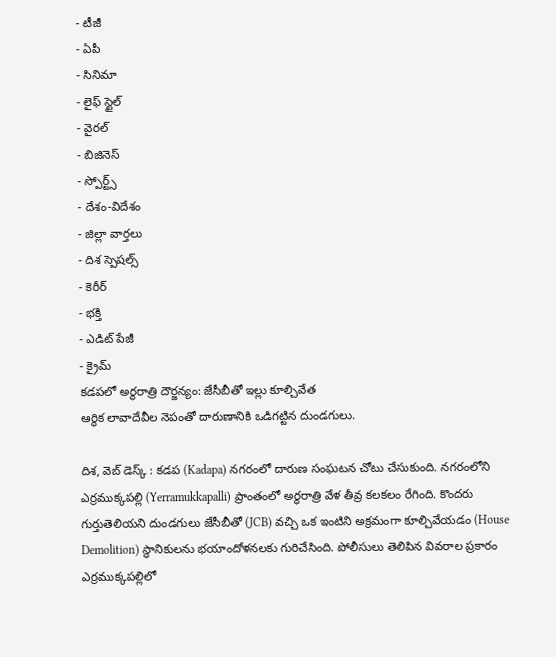- టీజీ
- ఏపీ
- సినిమా
- లైఫ్ స్టైల్
- వైరల్
- బిజినెస్
- స్పోర్ట్స్
- దేశం-విదేశం
- జిల్లా వార్తలు
- దిశ స్పెషల్స్
- కెరీర్
- భక్తి
- ఎడిట్ పేజీ
- క్రైమ్
కడపలో అర్థరాత్రి దౌర్జన్యం: జేసీబీతో ఇల్లు కూల్చివేత
ఆర్థిక లావాదేవీల నెపంతో దారుణానికి ఒడిగట్టిన దుండగులు.

దిశ, వెబ్ డెస్క్ : కడప (Kadapa) నగరంలో దారుణ సంఘటన చోటు చేసుకుంది. నగరంలోని ఎర్రముక్కపల్లి (Yerramukkapalli) ప్రాంతంలో అర్థరాత్రి వేళ తీవ్ర కలకలం రేగింది. కొందరు గుర్తుతెలియని దుండగులు జేసీబీతో (JCB) వచ్చి ఒక ఇంటిని అక్రమంగా కూల్చివేయడం (House Demolition) స్థానికులను భయాందోళనలకు గురిచేసింది. పోలీసులు తెలిపిన వివరాల ప్రకారం ఎర్రముక్కపల్లిలో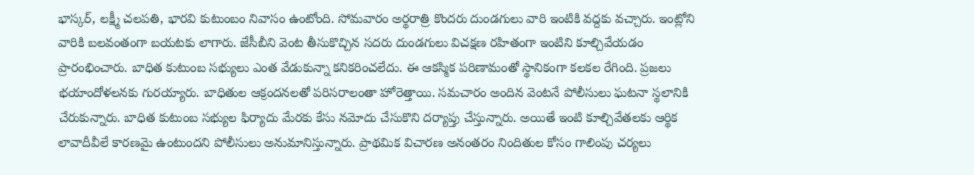భాస్కర్, లక్ష్మీ చలపతి, భారవి కుటుంబం నివాసం ఉంటోంది. సోమవారం అర్థరాత్రి కొందరు దుండగులు వారి ఇంటికి వద్దకు వచ్చారు. ఇంట్లోని వారికి బలవంతంగా బయటకు లాగారు. జేసీబీని వెంట తీసుకొచ్చిన సదరు దుండగులు విచక్షణ రహితంగా ఇంటిని కూల్చివేయడం ప్రారంభించారు. బాధిత కుటుంబ సభ్యులు ఎంత వేడుకున్నా కనికరించలేదు. ఈ ఆకస్మిక పరిణామంతో స్థానికంగా కలకల రేగింది. ప్రజలు భయాందోళలనకు గురయ్యారు. బాధితుల ఆక్రందనలతో పరిసరాలంతా హోరెత్తాయి. సమచారం అందిన వెంటనే పోలీసులు ఘటనా స్థలానికి చేరుకున్నారు. బాధిత కుటుంబ సభ్యుల ఫిర్యాదు మేరకు కేసు నమోదు చేసుకొని దర్యాప్తు చేస్తున్నారు. అయితే ఇంటి కూల్చివేతలకు ఆర్థిక లావాదీవీలే కారణమై ఉంటుందని పోలీసులు అనుమానిస్తున్నారు. ప్రాథమిక విచారణ అనంతరం నిందితుల కోసం గాలింపు చర్యలు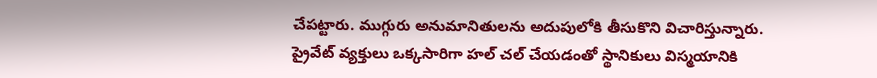చేపట్టారు. ముగ్గురు అనుమానితులను అదుపులోకి తీసుకొని విచారిస్తున్నారు. ప్రైవేట్ వ్యక్తులు ఒక్కసారిగా హల్ చల్ చేయడంతో స్థానికులు విస్మయానికి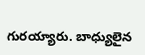గురయ్యారు. బాధ్యులైన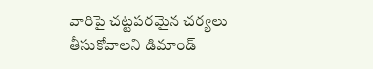వారిపై చట్టపరమైన చర్యలు తీసుకోవాలని డిమాండ్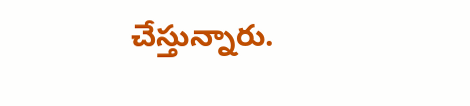చేస్తున్నారు.